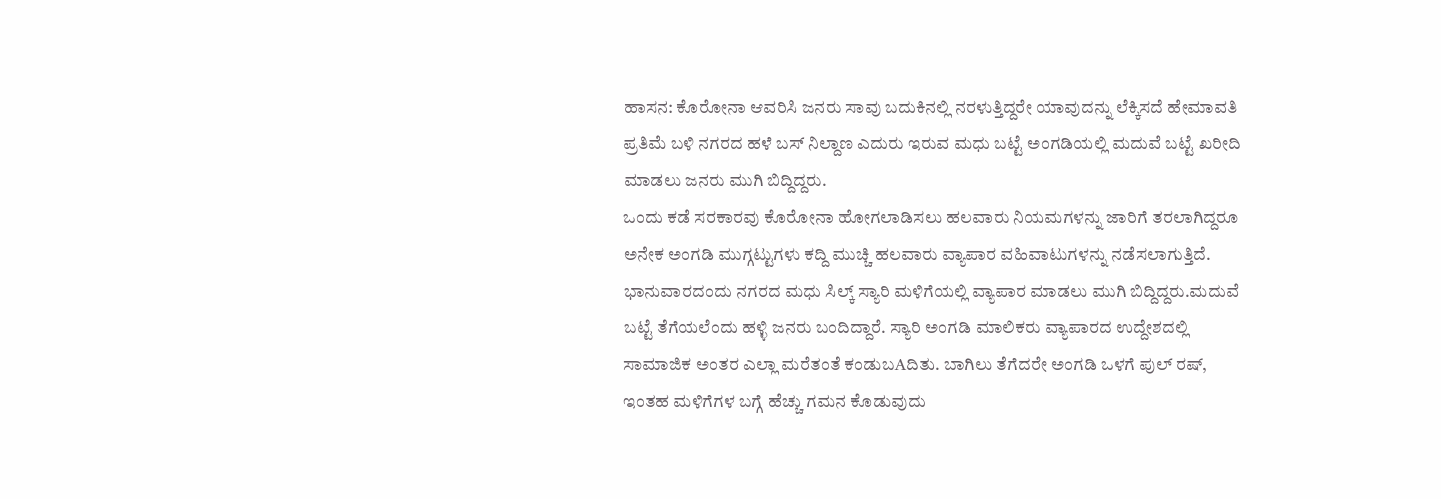ಹಾಸನ: ಕೊರೋನಾ ಆವರಿಸಿ ಜನರು ಸಾವು ಬದುಕಿನಲ್ಲಿ ನರಳುತ್ತಿದ್ದರೇ ಯಾವುದನ್ನು ಲೆಕ್ಕಿಸದೆ ಹೇಮಾವತಿ ಪ್ರತಿಮೆ ಬಳಿ ನಗರದ ಹಳೆ ಬಸ್ ನಿಲ್ದಾಣ ಎದುರು ಇರುವ ಮಧು ಬಟ್ಟೆ ಅಂಗಡಿಯಲ್ಲಿ ಮದುವೆ ಬಟ್ಟೆ ಖರೀದಿ ಮಾಡಲು ಜನರು ಮುಗಿ ಬಿದ್ದಿದ್ದರು.
ಒಂದು ಕಡೆ ಸರಕಾರವು ಕೊರೋನಾ ಹೋಗಲಾಡಿಸಲು ಹಲವಾರು ನಿಯಮಗಳನ್ನು ಜಾರಿಗೆ ತರಲಾಗಿದ್ದರೂ ಅನೇಕ ಅಂಗಡಿ ಮುಗ್ಗಟ್ಟುಗಳು ಕದ್ದಿ ಮುಚ್ಚಿ ಹಲವಾರು ವ್ಯಾಪಾರ ವಹಿವಾಟುಗಳನ್ನು ನಡೆಸಲಾಗುತ್ತಿದೆ. ಭಾನುವಾರದಂದು ನಗರದ ಮಧು ಸಿಲ್ಕ್ ಸ್ಯಾರಿ ಮಳಿಗೆಯಲ್ಲಿ ವ್ಯಾಪಾರ ಮಾಡಲು ಮುಗಿ ಬಿದ್ದಿದ್ದರು.ಮದುವೆ ಬಟ್ಟೆ ತೆಗೆಯಲೆಂದು ಹಳ್ಳಿ ಜನರು ಬಂದಿದ್ದಾರೆ. ಸ್ಯಾರಿ ಅಂಗಡಿ ಮಾಲಿಕರು ವ್ಯಾಪಾರದ ಉದ್ದೇಶದಲ್ಲಿ ಸಾಮಾಜಿಕ ಅಂತರ ಎಲ್ಲಾ ಮರೆತಂತೆ ಕಂಡುಬAದಿತು. ಬಾಗಿಲು ತೆಗೆದರೇ ಅಂಗಡಿ ಒಳಗೆ ಪುಲ್ ರಷ್, ಇಂತಹ ಮಳಿಗೆಗಳ ಬಗ್ಗೆ ಹೆಚ್ಚು ಗಮನ ಕೊಡುವುದು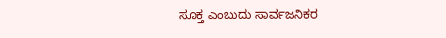ಸೂಕ್ತ ಎಂಬುದು ಸಾರ್ವಜನಿಕರ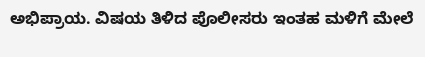ಅಭಿಪ್ರಾಯ. ವಿಷಯ ತಿಳಿದ ಪೊಲೀಸರು ಇಂತಹ ಮಳಿಗೆ ಮೇಲೆ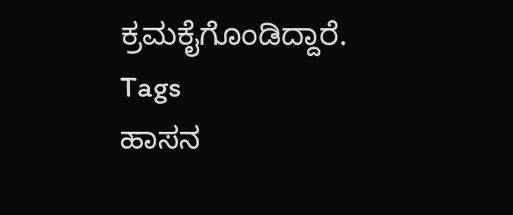ಕ್ರಮಕೈಗೊಂಡಿದ್ದಾರೆ.
Tags
ಹಾಸನ